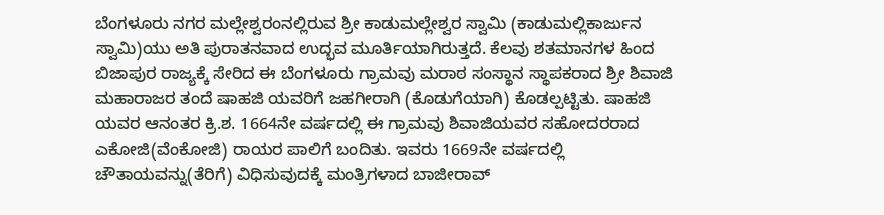ಬೆಂಗಳೂರು ನಗರ ಮಲ್ಲೇಶ್ವರಂನಲ್ಲಿರುವ ಶ್ರೀ ಕಾಡುಮಲ್ಲೇಶ್ವರ ಸ್ವಾಮಿ (ಕಾಡುಮಲ್ಲಿಕಾರ್ಜುನ ಸ್ವಾಮಿ)ಯು ಅತಿ ಪುರಾತನವಾದ ಉದ್ಭವ ಮೂರ್ತಿಯಾಗಿರುತ್ತದೆ. ಕೆಲವು ಶತಮಾನಗಳ ಹಿಂದ ಬಿಜಾಪುರ ರಾಜ್ಯಕ್ಕೆ ಸೇರಿದ ಈ ಬೆಂಗಳೂರು ಗ್ರಾಮವು ಮರಾಠ ಸಂಸ್ಥಾನ ಸ್ಥಾಪಕರಾದ ಶ್ರೀ ಶಿವಾಜಿ ಮಹಾರಾಜರ ತಂದೆ ಷಾಹಜಿ ಯವರಿಗೆ ಜಹಗೀರಾಗಿ (ಕೊಡುಗೆಯಾಗಿ) ಕೊಡಲ್ಪಟ್ಟಿತು. ಷಾಹಜಿ ಯವರ ಆನಂತರ ಕ್ರಿ.ಶ. 1664ನೇ ವರ್ಷದಲ್ಲಿ ಈ ಗ್ರಾಮವು ಶಿವಾಜಿಯವರ ಸಹೋದರರಾದ ಎಕೋಜಿ(ವೆಂಕೋಜಿ) ರಾಯರ ಪಾಲಿಗೆ ಬಂದಿತು. ಇವರು 1669ನೇ ವರ್ಷದಲ್ಲಿ ಚೌತಾಯವನ್ನು(ತೆರಿಗೆ) ವಿಧಿಸುವುದಕ್ಕೆ ಮಂತ್ರಿಗಳಾದ ಬಾಜೀರಾವ್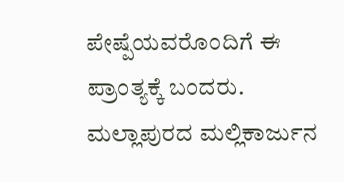ಪೇಷ್ಪೆಯವರೊಂದಿಗೆ ಈ ಪ್ರಾಂತ್ಯಕ್ಕೆ ಬಂದರು. ಮಲ್ಲಾಪುರದ ಮಲ್ಲಿಕಾರ್ಜುನ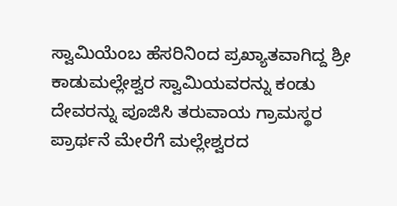ಸ್ವಾಮಿಯೆಂಬ ಹೆಸರಿನಿಂದ ಪ್ರಖ್ಯಾತವಾಗಿದ್ದ ಶ್ರೀ ಕಾಡುಮಲ್ಲೇಶ್ವರ ಸ್ವಾಮಿಯವರನ್ನು ಕಂಡು ದೇವರನ್ನು ಪೂಜಿಸಿ ತರುವಾಯ ಗ್ರಾಮಸ್ಥರ ಪ್ರಾರ್ಥನೆ ಮೇರೆಗೆ ಮಲ್ಲೇಶ್ವರದ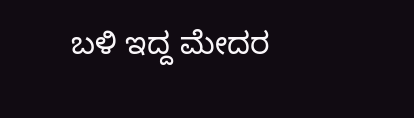ಬಳಿ ಇದ್ದ ಮೇದರ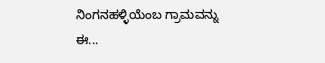ನಿಂಗನಹಳ್ಳಿಯೆಂಬ ಗ್ರಾಮವನ್ನು ಈ...